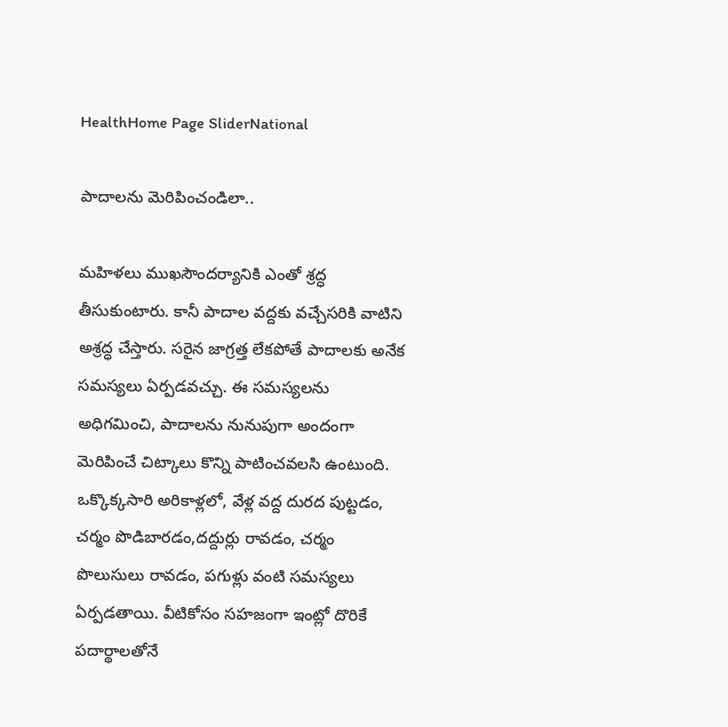HealthHome Page SliderNational

పాదాలను మెరిపించండిలా..

మహిళలు ముఖసౌందర్యానికి ఎంతో శ్రద్ధ తీసుకుంటారు. కానీ పాదాల వద్దకు వచ్చేసరికి వాటిని అశ్రద్ధ చేస్తారు. సరైన జాగ్రత్త లేకపోతే పాదాలకు అనేక సమస్యలు ఏర్పడవచ్చు. ఈ సమస్యలను అధిగమించి, పాదాలను నునుపుగా అందంగా మెరిపించే చిట్కాలు కొన్ని పాటించవలసి ఉంటుంది. ఒక్కొక్కసారి అరికాళ్లలో, వేళ్ల వద్ద దురద పుట్టడం, చర్మం పొడిబారడం,దద్దుర్లు రావడం, చర్మం పొలుసులు రావడం, పగుళ్లు వంటి సమస్యలు ఏర్పడతాయి. వీటికోసం సహజంగా ఇంట్లో దొరికే పదార్థాలతోనే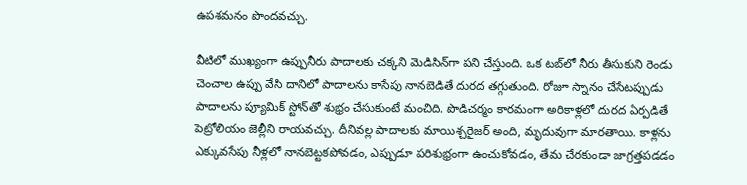ఉపశమనం పొందవచ్చు.

వీటిలో ముఖ్యంగా ఉప్పునీరు పాదాలకు చక్కని మెడిసిన్‌గా పని చేస్తుంది. ఒక టబ్‌లో నీరు తీసుకుని రెండు చెంచాల ఉప్పు వేసి దానిలో పాదాలను కాసేపు నానబెడితే దురద తగ్గుతుంది. రోజూ స్నానం చేసేటప్పుడు పాదాలను ప్యూమిక్ స్టోన్‌తో శుభ్రం చేసుకుంటే మంచిది. పొడిచర్మం కారమంగా అరికాళ్లలో దురద ఏర్పడితే పెట్రోలియం జెల్లీని రాయవచ్చు. దీనివల్ల పాదాలకు మాయిశ్చరైజర్ అంది, మృదువుగా మారతాయి. కాళ్లను ఎక్కువసేపు నీళ్లలో నానబెట్టకపోవడం, ఎప్పుడూ పరిశుభ్రంగా ఉంచుకోవడం, తేమ చేరకుండా జాగ్రత్తపడడం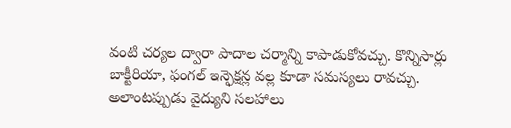వంటి చర్యల ద్వారా పాదాల చర్మాన్ని కాపాడుకోవచ్చు. కొన్నిసార్లు బాక్టీరియా, ఫంగల్ ఇన్ఫెక్షన్ల వల్ల కూడా సమస్యలు రావచ్చు. అలాంటప్పుడు వైద్యుని సలహాలు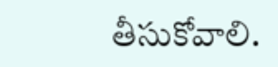తీసుకోవాలి.